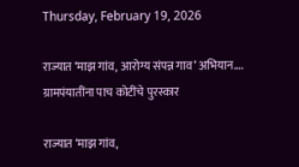Thursday, February 19, 2026

राज्यात ‘माझ गांव, आरोग्य संपन्न गाव’ अभियान…. ग्रामपंयातींना पाच कोटींचे पुरस्कार

राज्यात ‘माझ गांव,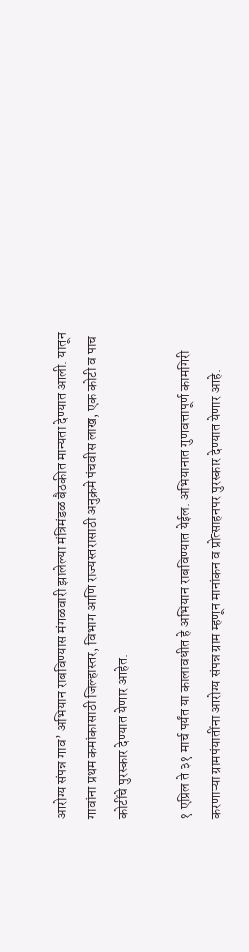आरोग्य संपन्न गाव’ अभियान राबविण्यास मंगळवारी झालेल्या मंत्रिमंडळ बैठकीत मान्यता देण्यात आली. यातून गावांना प्रथम कमांकासाठी जिल्हास्तर, विभाग आणि राज्यस्तरासाठी अनुक्रमे पंचवीस लाख, एक कोटी व पाच कोटींचे पुरस्कार देण्यात येणार आहेत.

१ एप्रिल ते ३१ मार्च पर्यंत या कालावधीत हे अभियान राबविण्यात येईल. अभियानात गुणवत्तापूर्ण कामगिरी करणाऱ्या ग्रामपंयातींना आरोग्य संपन्न ग्राम म्हणून मानांकन व प्रोत्साहनपर पुरस्कार देण्यात येणार आहे.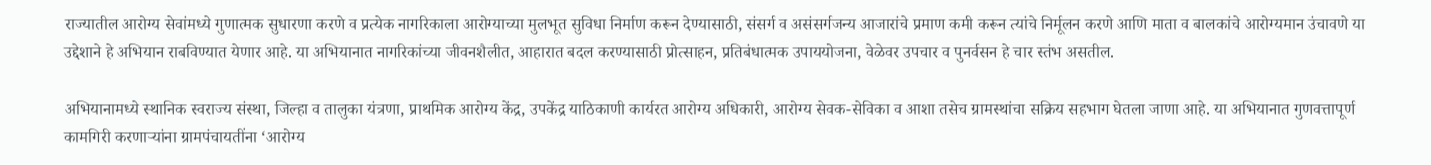राज्यातील आरोग्य सेवांमध्ये गुणात्मक सुधारणा करणे व प्रत्येक नागरिकाला आरोग्याच्या मुलभूत सुविधा निर्माण करून देण्यासाठी, संसर्ग व असंसर्गजन्य आजारांचे प्रमाण कमी करून त्यांचे निर्मूलन करणे आणि माता व बालकांचे आरोग्यमान उंचावणे या उद्देशाने हे अभियान राबविण्यात येणार आहे. या अभियानात नागरिकांच्या जीवनशैलीत, आहारात बदल करण्यासाठी प्रोत्साहन, प्रतिबंधात्मक उपाययोजना, वेळेवर उपचार व पुनर्वसन हे चार स्तंभ असतील.

अभियानामध्ये स्थानिक स्वराज्य संस्था, जिल्हा व तालुका यंत्रणा, प्राथमिक आरोग्य केंद्र, उपकेंद्र याठिकाणी कार्यरत आरोग्य अधिकारी, आरोग्य सेवक-सेविका व आशा तसेच ग्रामस्थांचा सक्रिय सहभाग घेतला जाणा आहे. या अभियानात गुणवत्तापूर्ण कामगिरी करणाऱ्यांना ग्रामपंचायतींना ‘आरोग्य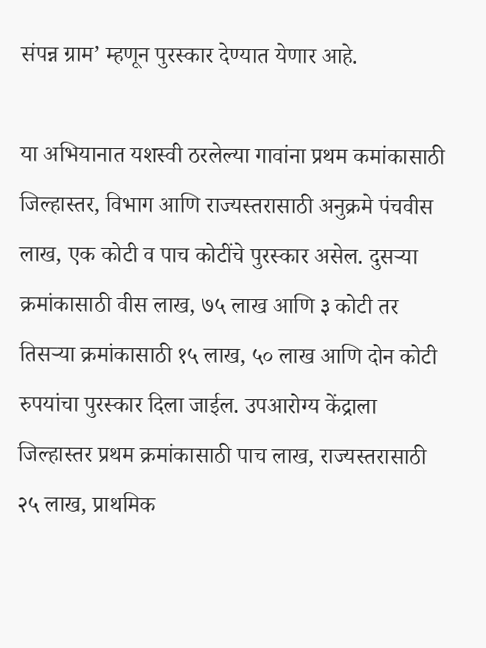संपन्न ग्राम’ म्हणून पुरस्कार देण्यात येणार आहे.

या अभियानात यशस्वी ठरलेल्या गावांना प्रथम कमांकासाठी जिल्हास्तर, विभाग आणि राज्यस्तरासाठी अनुक्रमे पंचवीस लाख, एक कोटी व पाच कोटींचे पुरस्कार असेल. दुसऱ्या क्रमांकासाठी वीस लाख, ७५ लाख आणि ३ कोटी तर तिसऱ्या क्रमांकासाठी १५ लाख, ५० लाख आणि दोन कोटी रुपयांचा पुरस्कार दिला जाईल. उपआरोग्य केंद्राला जिल्हास्तर प्रथम क्रमांकासाठी पाच लाख, राज्यस्तरासाठी २५ लाख, प्राथमिक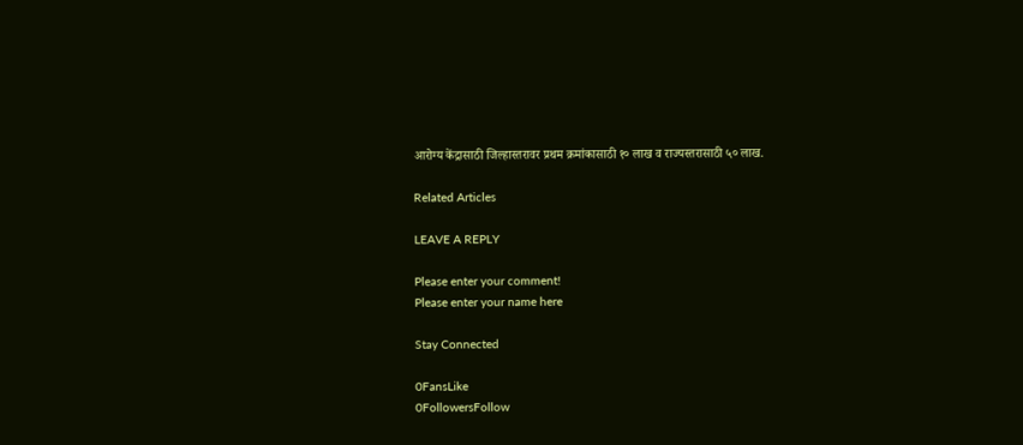आरोग्य केंद्रासाठी जिल्हास्तरावर प्रथम क्रमांकासाठी १० लाख व राज्यस्तरासाठी ५० लाख.

Related Articles

LEAVE A REPLY

Please enter your comment!
Please enter your name here

Stay Connected

0FansLike
0FollowersFollow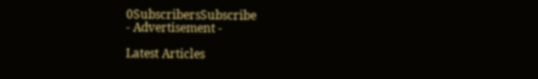0SubscribersSubscribe
- Advertisement -

Latest Articles